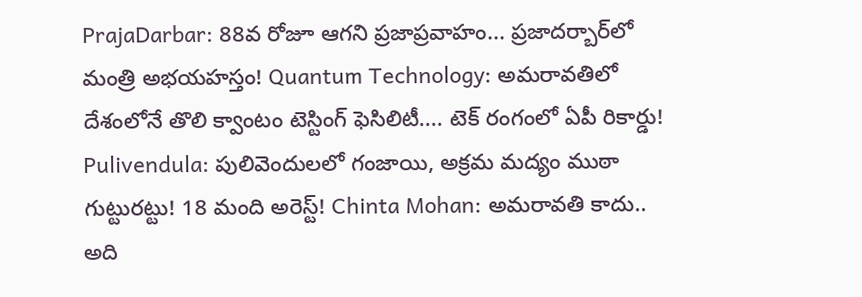PrajaDarbar: 88వ రోజూ ఆగని ప్రజాప్రవాహం... ప్రజాదర్బార్‌లో మంత్రి అభయహస్తం! Quantum Technology: అమరావతిలో దేశంలోనే తొలి క్వాంటం టెస్టింగ్ ఫెసిలిటీ.... టెక్ రంగంలో ఏపీ రికార్డు! Pulivendula: పులివెందులలో గంజాయి, అక్రమ మద్యం ముఠా గుట్టురట్టు! 18 మంది అరెస్ట్! Chinta Mohan: అమరావతి కాదు.. అది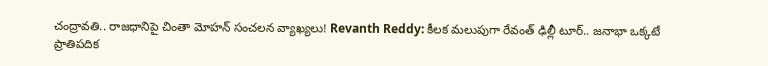చంద్రావతి.. రాజధానిపై చింతా మోహన్ సంచలన వ్యాఖ్యలు! Revanth Reddy: కీలక మలుపుగా రేవంత్ ఢిల్లీ టూర్.. జనాభా ఒక్కటే ప్రాతిపదిక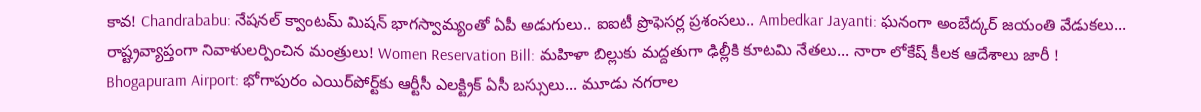కావ! Chandrababu: నేషనల్ క్వాంటమ్ మిషన్ భాగస్వామ్యంతో ఏపీ అడుగులు.. ఐఐటీ ప్రొఫెసర్ల ప్రశంసలు.. Ambedkar Jayanti: ఘనంగా అంబేద్కర్ జయంతి వేడుకలు... రాష్ట్రవ్యాప్తంగా నివాళులర్పించిన మంత్రులు! Women Reservation Bill: మహిళా బిల్లుకు మద్దతుగా ఢిల్లీకి కూటమి నేతలు... నారా లోకేష్ కీలక ఆదేశాలు జారీ ! Bhogapuram Airport: భోగాపురం ఎయిర్‌పోర్ట్‌కు ఆర్టీసీ ఎలక్ట్రిక్ ఏసీ బస్సులు... మూడు నగరాల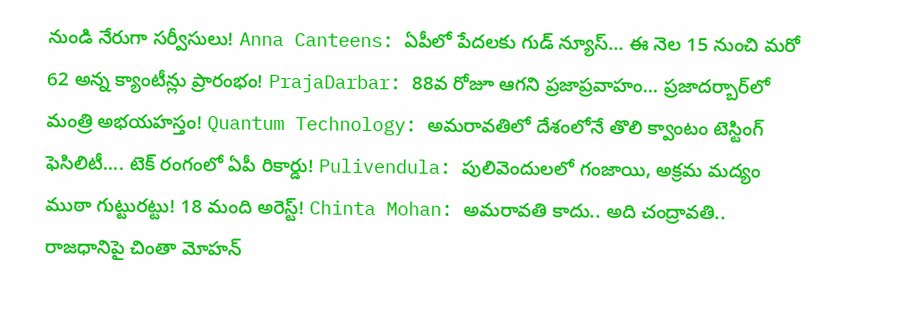నుండి నేరుగా సర్వీసులు! Anna Canteens: ఏపీలో పేదలకు గుడ్ న్యూస్... ఈ నెల 15 నుంచి మరో 62 అన్న క్యాంటీన్లు ప్రారంభం! PrajaDarbar: 88వ రోజూ ఆగని ప్రజాప్రవాహం... ప్రజాదర్బార్‌లో మంత్రి అభయహస్తం! Quantum Technology: అమరావతిలో దేశంలోనే తొలి క్వాంటం టెస్టింగ్ ఫెసిలిటీ.... టెక్ రంగంలో ఏపీ రికార్డు! Pulivendula: పులివెందులలో గంజాయి, అక్రమ మద్యం ముఠా గుట్టురట్టు! 18 మంది అరెస్ట్! Chinta Mohan: అమరావతి కాదు.. అది చంద్రావతి.. రాజధానిపై చింతా మోహన్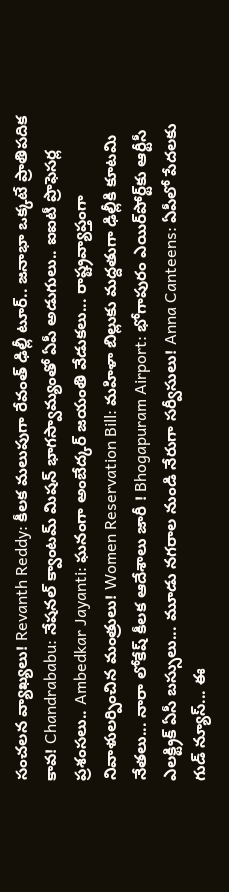సంచలన వ్యాఖ్యలు! Revanth Reddy: కీలక మలుపుగా రేవంత్ ఢిల్లీ టూర్.. జనాభా ఒక్కటే ప్రాతిపదిక కావ! Chandrababu: నేషనల్ క్వాంటమ్ మిషన్ భాగస్వామ్యంతో ఏపీ అడుగులు.. ఐఐటీ ప్రొఫెసర్ల ప్రశంసలు.. Ambedkar Jayanti: ఘనంగా అంబేద్కర్ జయంతి వేడుకలు... రాష్ట్రవ్యాప్తంగా నివాళులర్పించిన మంత్రులు! Women Reservation Bill: మహిళా బిల్లుకు మద్దతుగా ఢిల్లీకి కూటమి నేతలు... నారా లోకేష్ కీలక ఆదేశాలు జారీ ! Bhogapuram Airport: భోగాపురం ఎయిర్‌పోర్ట్‌కు ఆర్టీసీ ఎలక్ట్రిక్ ఏసీ బస్సులు... మూడు నగరాల నుండి నేరుగా సర్వీసులు! Anna Canteens: ఏపీలో పేదలకు గుడ్ న్యూస్... ఈ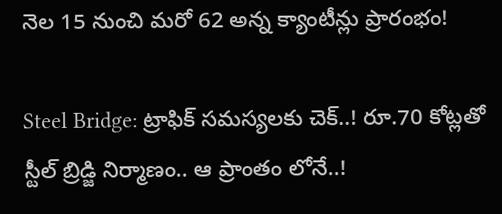నెల 15 నుంచి మరో 62 అన్న క్యాంటీన్లు ప్రారంభం!

Steel Bridge: ట్రాఫిక్ సమస్యలకు చెక్..! రూ.70 కోట్లతో స్టీల్‌ బ్రిడ్జి నిర్మాణం.. ఆ ప్రాంతం లోనే..!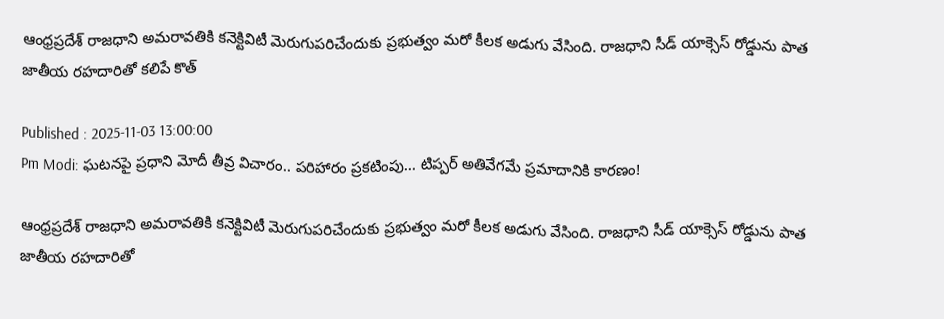ఆంధ్రప్రదేశ్ రాజధాని అమరావతికి కనెక్టివిటీ మెరుగుపరిచేందుకు ప్రభుత్వం మరో కీలక అడుగు వేసింది. రాజధాని సీడ్ యాక్సెస్ రోడ్డును పాత జాతీయ రహదారితో కలిపే కొత్

Published : 2025-11-03 13:00:00
Pm Modi: ఘటనపై ప్రధాని మోదీ తీవ్ర విచారం.. పరిహారం ప్రకటింపు... టిప్పర్ అతివేగమే ప్రమాదానికి కారణం!

ఆంధ్రప్రదేశ్ రాజధాని అమరావతికి కనెక్టివిటీ మెరుగుపరిచేందుకు ప్రభుత్వం మరో కీలక అడుగు వేసింది. రాజధాని సీడ్ యాక్సెస్ రోడ్డును పాత జాతీయ రహదారితో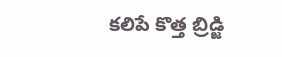కలిపే కొత్త బ్రిడ్జి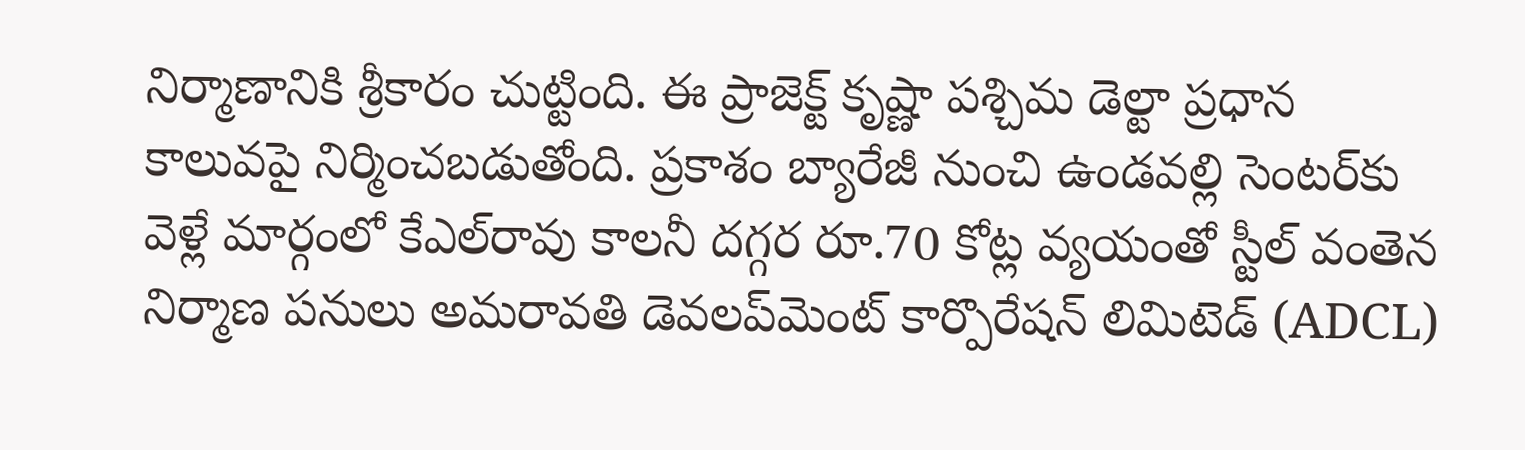నిర్మాణానికి శ్రీకారం చుట్టింది. ఈ ప్రాజెక్ట్ కృష్ణా పశ్చిమ డెల్టా ప్రధాన కాలువపై నిర్మించబడుతోంది. ప్రకాశం బ్యారేజీ నుంచి ఉండవల్లి సెంటర్‌కు వెళ్లే మార్గంలో కేఎల్‌రావు కాలనీ దగ్గర రూ.70 కోట్ల వ్యయంతో స్టీల్ వంతెన నిర్మాణ పనులు అమరావతి డెవలప్‌మెంట్ కార్పొరేషన్ లిమిటెడ్‌ (ADCL)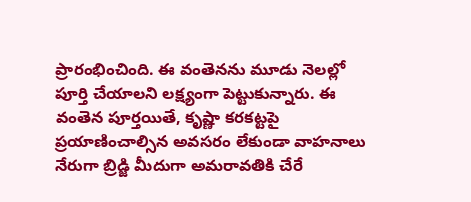ప్రారంభించింది. ఈ వంతెనను మూడు నెలల్లో పూర్తి చేయాలని లక్ష్యంగా పెట్టుకున్నారు. ఈ వంతెన పూర్తయితే, కృష్ణా కరకట్టపై ప్రయాణించాల్సిన అవసరం లేకుండా వాహనాలు నేరుగా బ్రిడ్జి మీదుగా అమరావతికి చేరే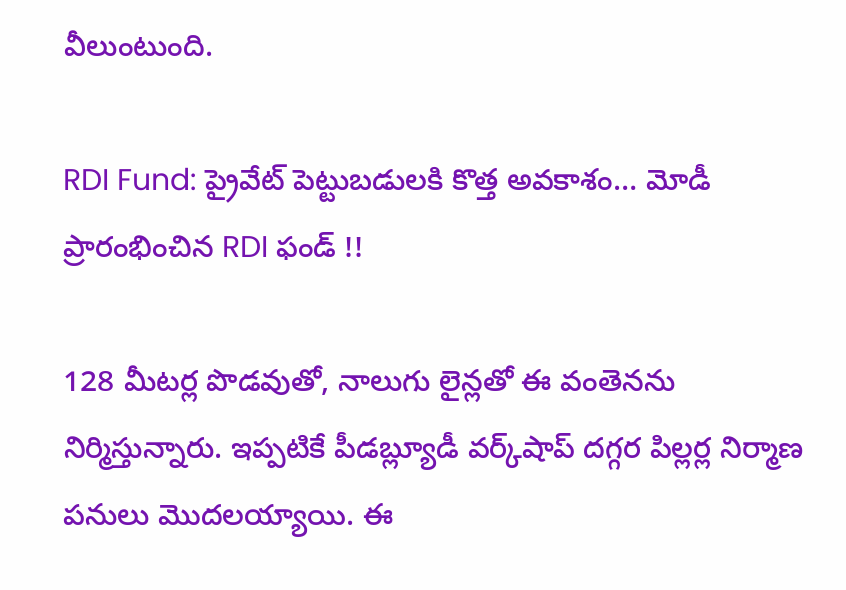వీలుంటుంది.

RDI Fund: ప్రైవేట్ పెట్టుబడులకి కొత్త అవకాశం… మోడీ ప్రారంభించిన RDI ఫండ్ !!

128 మీటర్ల పొడవుతో, నాలుగు లైన్లతో ఈ వంతెనను నిర్మిస్తున్నారు. ఇప్పటికే పీడబ్ల్యూడీ వర్క్‌షాప్ దగ్గర పిల్లర్ల నిర్మాణ పనులు మొదలయ్యాయి. ఈ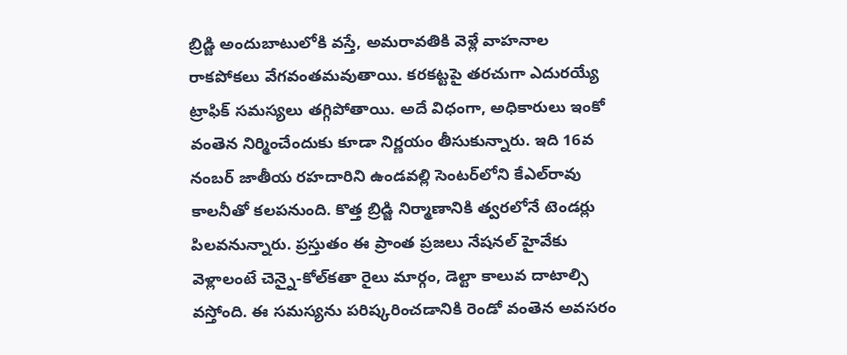బ్రిడ్జి అందుబాటులోకి వస్తే, అమరావతికి వెళ్లే వాహనాల రాకపోకలు వేగవంతమవుతాయి. కరకట్టపై తరచుగా ఎదురయ్యే ట్రాఫిక్ సమస్యలు తగ్గిపోతాయి. అదే విధంగా, అధికారులు ఇంకో వంతెన నిర్మించేందుకు కూడా నిర్ణయం తీసుకున్నారు. ఇది 16వ నంబర్ జాతీయ రహదారిని ఉండవల్లి సెంటర్‌లోని కేఎల్‌రావు కాలనీతో కలపనుంది. కొత్త బ్రిడ్జి నిర్మాణానికి త్వరలోనే టెండర్లు పిలవనున్నారు. ప్రస్తుతం ఈ ప్రాంత ప్రజలు నేషనల్ హైవేకు వెళ్లాలంటే చెన్నై-కోల్‌కతా రైలు మార్గం, డెల్టా కాలువ దాటాల్సి వస్తోంది. ఈ సమస్యను పరిష్కరించడానికి రెండో వంతెన అవసరం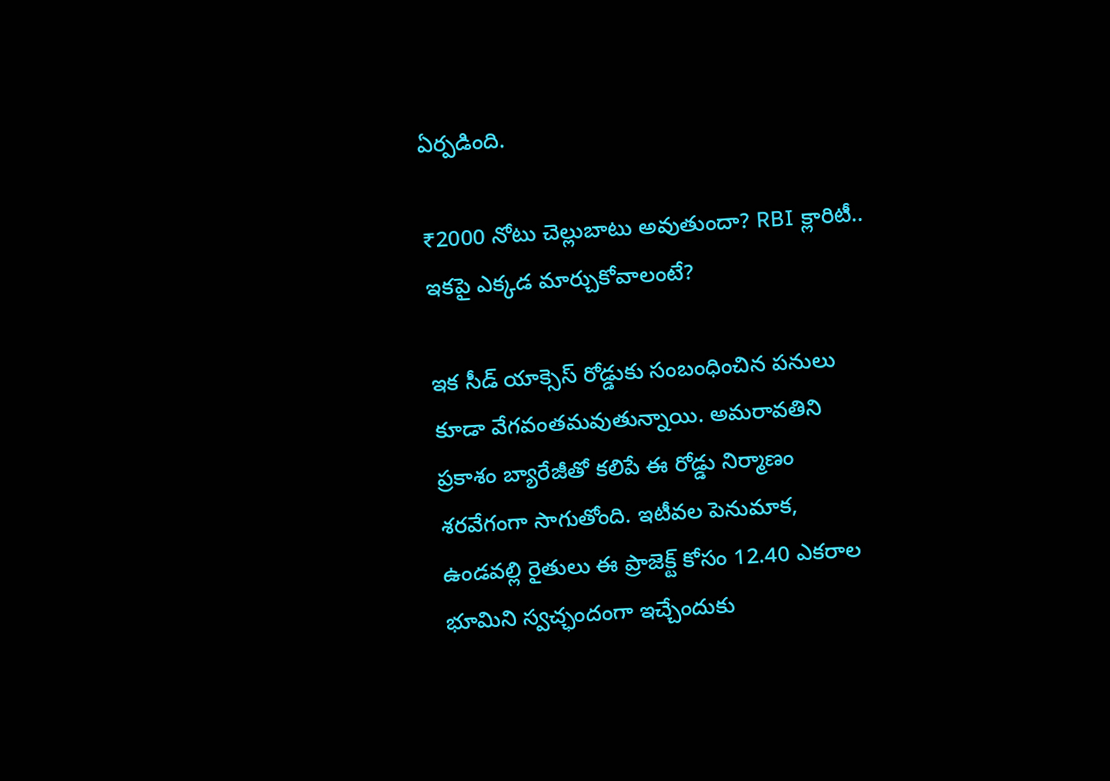ఏర్పడింది.

₹2000 నోటు చెల్లుబాటు అవుతుందా? RBI క్లారిటీ.. ఇకపై ఎక్కడ మార్చుకోవాలంటే?

ఇక సీడ్ యాక్సెస్ రోడ్డుకు సంబంధించిన పనులు కూడా వేగవంతమవుతున్నాయి. అమరావతిని ప్రకాశం బ్యారేజీతో కలిపే ఈ రోడ్డు నిర్మాణం శరవేగంగా సాగుతోంది. ఇటీవల పెనుమాక, ఉండవల్లి రైతులు ఈ ప్రాజెక్ట్ కోసం 12.40 ఎకరాల భూమిని స్వచ్ఛందంగా ఇచ్చేందుకు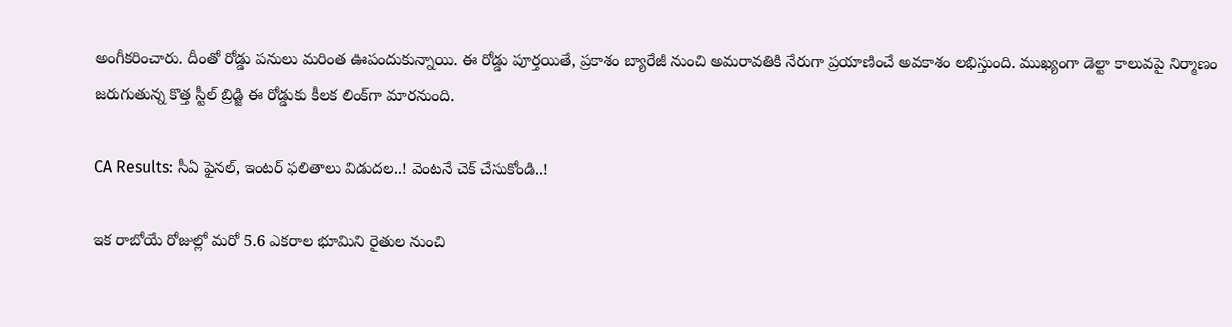అంగీకరించారు. దీంతో రోడ్డు పనులు మరింత ఊపందుకున్నాయి. ఈ రోడ్డు పూర్తయితే, ప్రకాశం బ్యారేజీ నుంచి అమరావతికి నేరుగా ప్రయాణించే అవకాశం లభిస్తుంది. ముఖ్యంగా డెల్టా కాలువపై నిర్మాణం జరుగుతున్న కొత్త స్టీల్ బ్రిడ్జి ఈ రోడ్డుకు కీలక లింక్‌గా మారనుంది.

CA Results: సీఏ ఫైనల్‌, ఇంటర్‌ ఫలితాలు విడుదల..! వెంటనే చెక్‌ చేసుకోండి..!

ఇక రాబోయే రోజుల్లో మరో 5.6 ఎకరాల భూమిని రైతుల నుంచి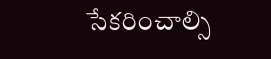సేకరించాల్సి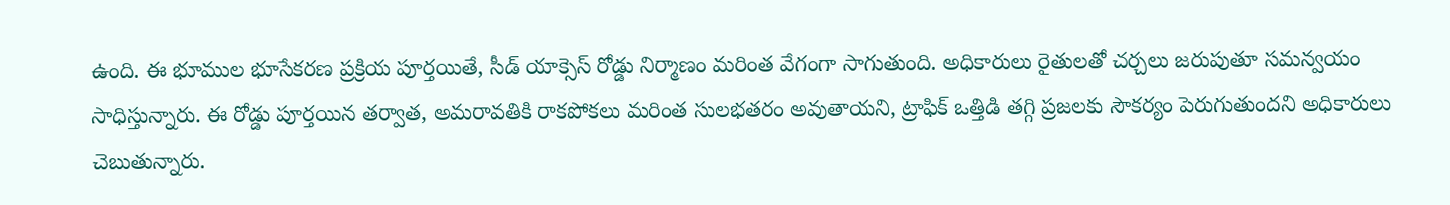ఉంది. ఈ భూముల భూసేకరణ ప్రక్రియ పూర్తయితే, సీడ్ యాక్సెస్ రోడ్డు నిర్మాణం మరింత వేగంగా సాగుతుంది. అధికారులు రైతులతో చర్చలు జరుపుతూ సమన్వయం సాధిస్తున్నారు. ఈ రోడ్డు పూర్తయిన తర్వాత, అమరావతికి రాకపోకలు మరింత సులభతరం అవుతాయని, ట్రాఫిక్ ఒత్తిడి తగ్గి ప్రజలకు సౌకర్యం పెరుగుతుందని అధికారులు చెబుతున్నారు.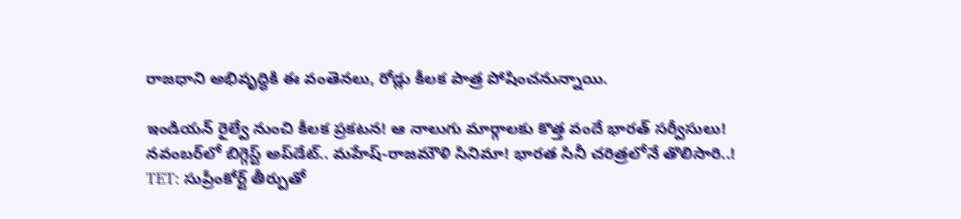రాజధాని అభివృద్ధికి ఈ వంతెనలు, రోడ్లు కీలక పాత్ర పోషించనున్నాయి.

ఇండియన్ రైల్వే నుంచి కీలక ప్రకటన! ఆ నాలుగు మార్గాలకు కొత్త వందే భారత్ సర్వీసులు!
నవంబర్‌లో బిగ్గెస్ట్ అప్‌డేట్.. మహేష్-రాజమౌళి సినిమా! భారత సినీ చరిత్రలోనే తొలిసారి..!
TET: సుప్రీంకోర్ట్ తీర్పుతో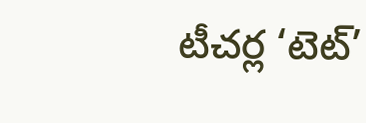టీచర్ల ‘టెట్‌’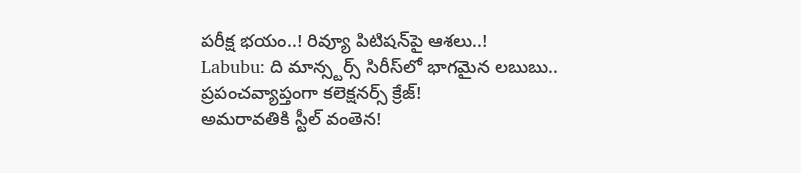పరీక్ష భయం..! రివ్యూ పిటిషన్‌పై ఆశలు..!
Labubu: ది మాన్స్టర్స్ సిరీస్‌లో భాగమైన లబుబు.. ప్రపంచవ్యాప్తంగా కలెక్షనర్స్‌ క్రేజ్‌!
అమరావతికి స్టీల్ వంతెన!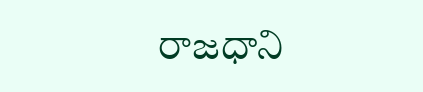రాజధాని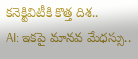కనెక్టివిటీకి కొత్త దిశ..
AI: ఇకపై మానవ మేధస్సు..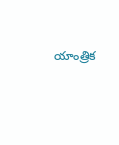యాంత్రిక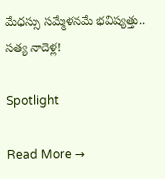మేధస్సు సమ్మేళనమే భవిష్యత్తు.. సత్య నాదెళ్ల!

Spotlight

Read More →